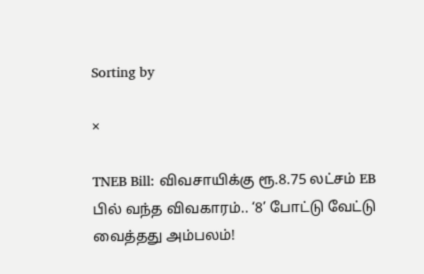Sorting by

×

TNEB Bill: விவசாயிக்கு ரூ.8.75 லட்சம் EB பில் வந்த விவகாரம்.. ‘8’ போட்டு வேட்டு வைத்தது அம்பலம்!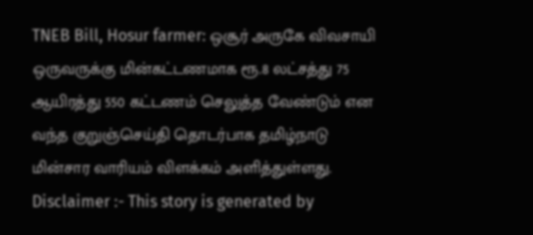TNEB Bill, Hosur farmer: ஒசூர் அருகே விவசாயி ஒருவருக்கு மின்கட்டணமாக ரூ.8 லட்சத்து 75 ஆயிரத்து 550 கட்டணம் செலுத்த வேண்டும் என வந்த குறுஞ்செய்தி தொடர்பாக தமிழ்நாடு மின்சார வாரியம் விளக்கம் அளித்துள்ளது. Disclaimer :- This story is generated by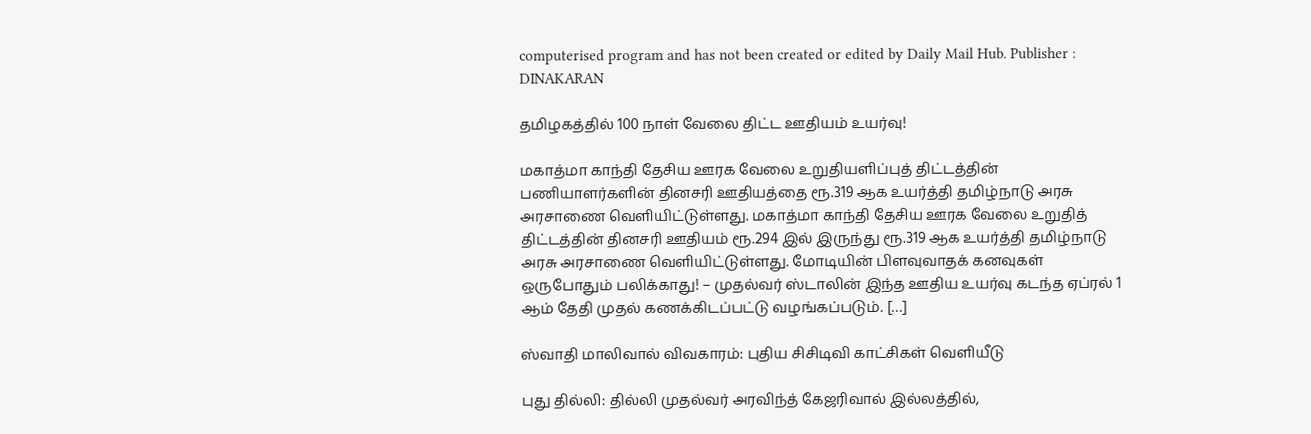computerised program and has not been created or edited by Daily Mail Hub. Publisher : DINAKARAN

தமிழகத்தில் 100 நாள் வேலை திட்ட ஊதியம் உயர்வு!

மகாத்மா காந்தி தேசிய ஊரக வேலை உறுதியளிப்புத் திட்டத்தின் பணியாளர்களின் தினசரி ஊதியத்தை ரூ.319 ஆக உயர்த்தி தமிழ்நாடு அரசு அரசாணை வெளியிட்டுள்ளது. மகாத்மா காந்தி தேசிய ஊரக வேலை உறுதித் திட்டத்தின் தினசரி ஊதியம் ரூ.294 இல் இருந்து ரூ.319 ஆக உயர்த்தி தமிழ்நாடு அரசு அரசாணை வெளியிட்டுள்ளது. மோடியின் பிளவுவாதக் கனவுகள் ஒருபோதும் பலிக்காது! – முதல்வர் ஸ்டாலின் இந்த ஊதிய உயர்வு கடந்த ஏப்ரல் 1 ஆம் தேதி முதல் கணக்கிடப்பட்டு வழங்கப்படும். […]

ஸ்வாதி மாலிவால் விவகாரம்: புதிய சிசிடிவி காட்சிகள் வெளியீடு

புது தில்லி: தில்லி முதல்வர் அரவிந்த் கேஜரிவால் இல்லத்தில்,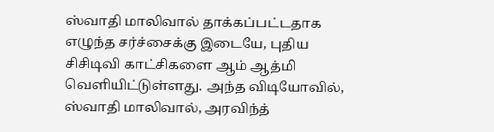ஸ்வாதி மாலிவால் தாக்கப்பட்டதாக எழுந்த சர்ச்சைக்கு இடையே, புதிய சிசிடிவி காட்சிகளை ஆம் ஆத்மி வெளியிட்டுள்ளது. அந்த விடியோவில், ஸ்வாதி மாலிவால், அரவிந்த்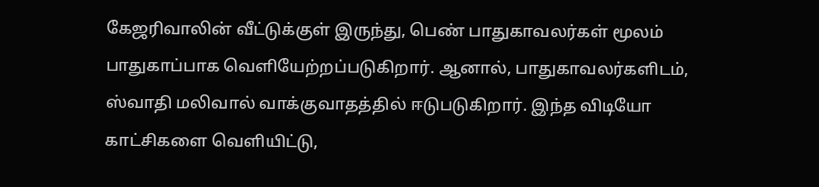கேஜரிவாலின் வீட்டுக்குள் இருந்து, பெண் பாதுகாவலர்கள் மூலம் பாதுகாப்பாக வெளியேற்றப்படுகிறார். ஆனால், பாதுகாவலர்களிடம், ஸ்வாதி மலிவால் வாக்குவாதத்தில் ஈடுபடுகிறார். இந்த விடியோ காட்சிகளை வெளியிட்டு,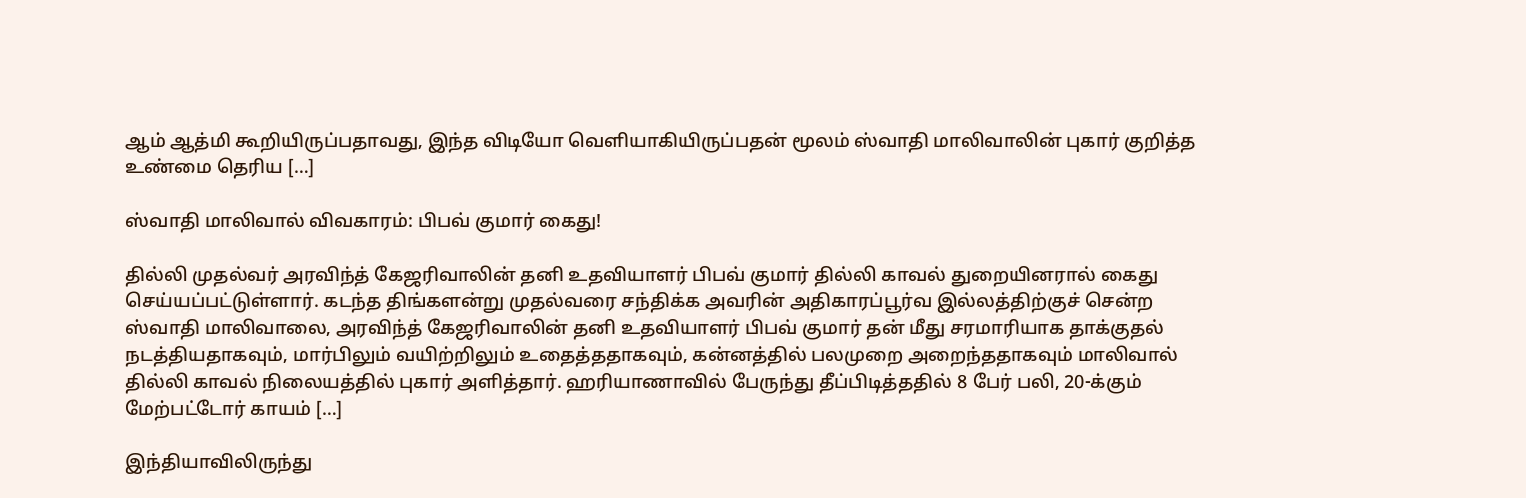ஆம் ஆத்மி கூறியிருப்பதாவது, இந்த விடியோ வெளியாகியிருப்பதன் மூலம் ஸ்வாதி மாலிவாலின் புகார் குறித்த உண்மை தெரிய […]

ஸ்வாதி மாலிவால் விவகாரம்: பிபவ் குமார் கைது!

தில்லி முதல்வர் அரவிந்த் கேஜரிவாலின் தனி உதவியாளர் பிபவ் குமார் தில்லி காவல் துறையினரால் கைது செய்யப்பட்டுள்ளார். கடந்த திங்களன்று முதல்வரை சந்திக்க அவரின் அதிகாரப்பூர்வ இல்லத்திற்குச் சென்ற ஸ்வாதி மாலிவாலை, அரவிந்த் கேஜரிவாலின் தனி உதவியாளர் பிபவ் குமார் தன் மீது சரமாரியாக தாக்குதல் நடத்தியதாகவும், மார்பிலும் வயிற்றிலும் உதைத்ததாகவும், கன்னத்தில் பலமுறை அறைந்ததாகவும் மாலிவால் தில்லி காவல் நிலையத்தில் புகார் அளித்தார். ஹரியாணாவில் பேருந்து தீப்பிடித்ததில் 8 பேர் பலி, 20-க்கும் மேற்பட்டோர் காயம் […]

இந்தியாவிலிருந்து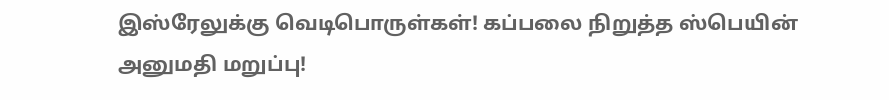இஸ்ரேலுக்கு வெடிபொருள்கள்! கப்பலை நிறுத்த ஸ்பெயின் அனுமதி மறுப்பு!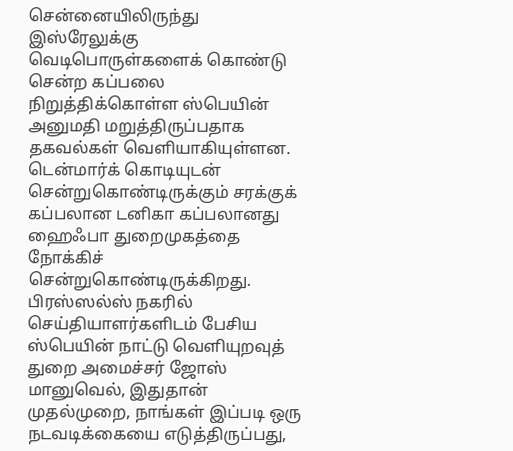சென்னையிலிருந்து இஸ்ரேலுக்கு வெடிபொருள்களைக் கொண்டு சென்ற கப்பலை நிறுத்திக்கொள்ள ஸ்பெயின் அனுமதி மறுத்திருப்பதாக தகவல்கள் வெளியாகியுள்ளன. டென்மார்க் கொடியுடன் சென்றுகொண்டிருக்கும் சரக்குக் கப்பலான டனிகா கப்பலானது ஹைஃபா துறைமுகத்தை நோக்கிச் சென்றுகொண்டிருக்கிறது. பிரஸ்ஸல்ஸ் நகரில் செய்தியாளர்களிடம் பேசிய ஸ்பெயின் நாட்டு வெளியுறவுத் துறை அமைச்சர் ஜோஸ் மானுவெல், இதுதான் முதல்முறை, நாங்கள் இப்படி ஒரு நடவடிக்கையை எடுத்திருப்பது,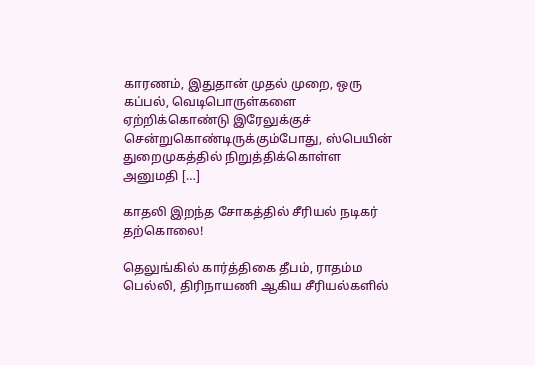காரணம், இதுதான் முதல் முறை, ஒரு கப்பல், வெடிபொருள்களை ஏற்றிக்கொண்டு இரேலுக்குச் சென்றுகொண்டிருக்கும்போது, ஸ்பெயின் துறைமுகத்தில் நிறுத்திக்கொள்ள அனுமதி […]

காதலி இறந்த சோகத்தில் சீரியல் நடிகர் தற்கொலை!

தெலுங்கில் கார்த்திகை தீபம், ராதம்ம பெல்லி, திரிநாயணி ஆகிய சீரியல்களில்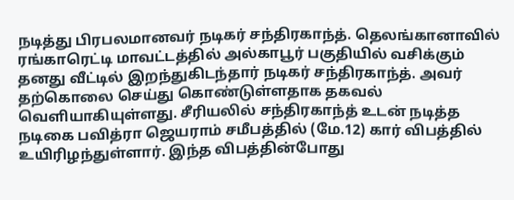நடித்து பிரபலமானவர் நடிகர் சந்திரகாந்த். தெலங்கானாவில் ரங்காரெட்டி மாவட்டத்தில் அல்காபூர் பகுதியில் வசிக்கும் தனது வீட்டில் இறந்துகிடந்தார் நடிகர் சந்திரகாந்த். அவர் தற்கொலை செய்து கொண்டுள்ளதாக தகவல் வெளியாகியுள்ளது. சீரியலில் சந்திரகாந்த் உடன் நடித்த நடிகை பவித்ரா ஜெயராம் சமீபத்தில் (மே.12) கார் விபத்தில் உயிரிழந்துள்ளார். இந்த விபத்தின்போது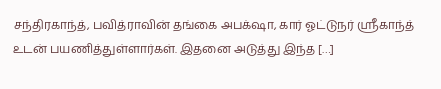சந்திரகாந்த், பவித்ராவின் தங்கை அபக்‌ஷா, கார் ஓட்டுநர் ஸ்ரீகாந்த் உடன் பயணித்துள்ளார்கள். இதனை அடுத்து இந்த […]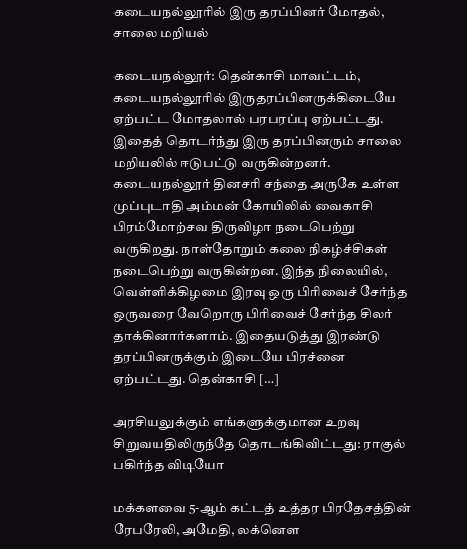கடையநல்லூரில் இரு தரப்பினர் மோதல், சாலை மறியல்

கடையநல்லூர்: தென்காசி மாவட்டம், கடையநல்லூரில் இருதரப்பினருக்கிடையே ஏற்பட்ட மோதலால் பரபரப்பு ஏற்பட்டது. இதைத் தொடர்ந்து இரு தரப்பினரும் சாலை மறியலில் ஈடுபட்டு வருகின்றனர். கடையநல்லூர் தினசரி சந்தை அருகே உள்ள முப்புடாதி அம்மன் கோயிலில் வைகாசி பிரம்மோற்சவ திருவிழா நடைபெற்று வருகிறது. நாள்தோறும் கலை நிகழ்ச்சிகள் நடைபெற்று வருகின்றன. இந்த நிலையில், வெள்ளிக்கிழமை இரவு ஒரு பிரிவைச் சேர்ந்த ஒருவரை வேறொரு பிரிவைச் சேர்ந்த சிலர் தாக்கினார்களாம். இதையடுத்து இரண்டு தரப்பினருக்கும் இடையே பிரச்னை ஏற்பட்டது. தென்காசி […]

அரசியலுக்கும் எங்களுக்குமான உறவு சிறுவயதிலிருந்தே தொடங்கிவிட்டது: ராகுல் பகிர்ந்த விடியோ

மக்களவை 5-ஆம் கட்டத் உத்தர பிரதேசத்தின் ரேபரேலி, அமேதி, லக்னெள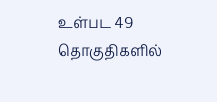உள்பட 49 தொகுதிகளில்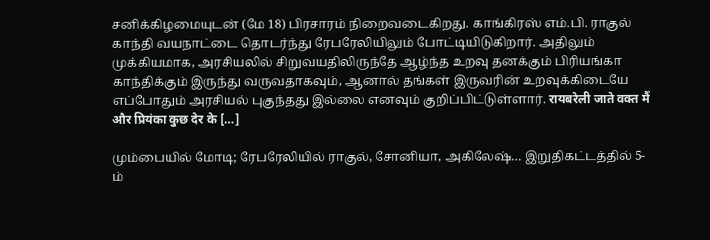சனிக்கிழமையுடன் (மே 18) பிரசாரம் நிறைவடைகிறது. காங்கிரஸ் எம்.பி. ராகுல் காந்தி வயநாட்டை தொடர்ந்து ரேபரேலியிலும் போட்டியிடுகிறார். அதிலும் முக்கியமாக, அரசியலில் சிறுவயதிலிருந்தே ஆழ்ந்த உறவு தனக்கும் பிரியங்கா காந்திக்கும் இருந்து வருவதாகவும், ஆனால் தங்கள் இருவரின் உறவுக்கிடையே எப்போதும் அரசியல் புகுந்தது இல்லை எனவும் குறிப்பிட்டுள்ளார். रायबरेली जाते वक्त मैं और प्रियंका कुछ देर के […]

மும்பையில் மோடி; ரேபரேலியில் ராகுல், சோனியா, அகிலேஷ்… இறுதிகட்டத்தில் 5-ம்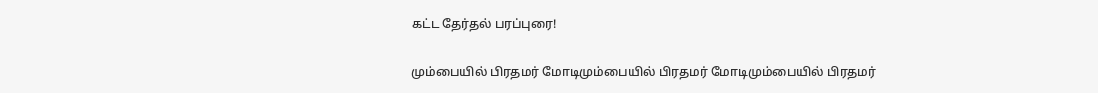கட்ட தேர்தல் பரப்புரை!

மும்பையில் பிரதமர் மோடிமும்பையில் பிரதமர் மோடிமும்பையில் பிரதமர்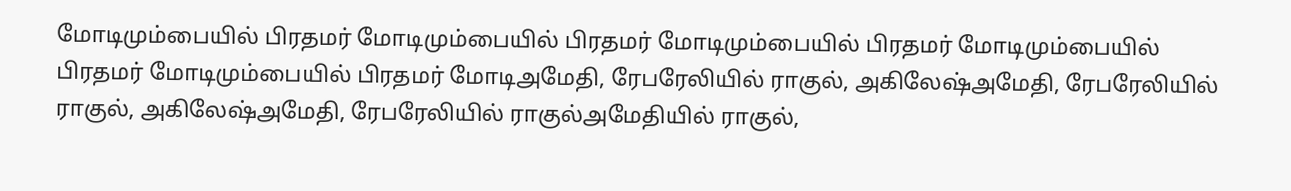மோடிமும்பையில் பிரதமர் மோடிமும்பையில் பிரதமர் மோடிமும்பையில் பிரதமர் மோடிமும்பையில் பிரதமர் மோடிமும்பையில் பிரதமர் மோடிஅமேதி, ரேபரேலியில் ராகுல், அகிலேஷ்அமேதி, ரேபரேலியில் ராகுல், அகிலேஷ்அமேதி, ரேபரேலியில் ராகுல்அமேதியில் ராகுல்,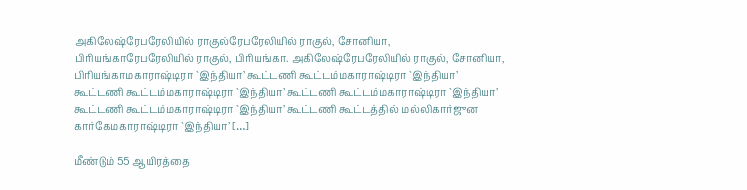அகிலேஷ்ரேபரேலியில் ராகுல்ரேபரேலியில் ராகுல், சோனியா, பிரியங்காரேபரேலியில் ராகுல், பிரியங்கா. அகிலேஷ்ரேபரேலியில் ராகுல், சோனியா, பிரியங்காமகாராஷ்டிரா `இந்தியா’ கூட்டணி கூட்டம்மகாராஷ்டிரா `இந்தியா’ கூட்டணி கூட்டம்மகாராஷ்டிரா `இந்தியா’ கூட்டணி கூட்டம்மகாராஷ்டிரா `இந்தியா’ கூட்டணி கூட்டம்மகாராஷ்டிரா `இந்தியா’ கூட்டணி கூட்டத்தில் மல்லிகார்ஜுன கார்கேமகாராஷ்டிரா `இந்தியா’ […]

மீண்டும் 55 ஆயிரத்தை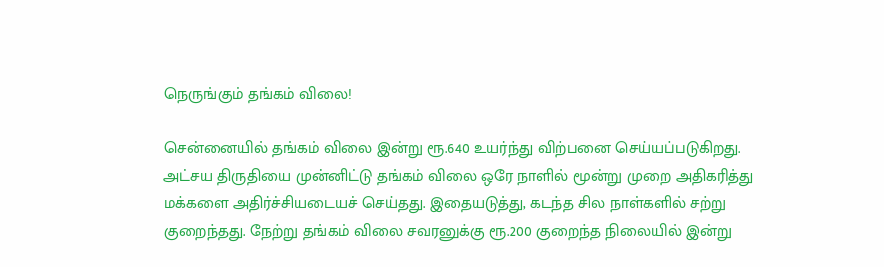நெருங்கும் தங்கம் விலை!

சென்னையில் தங்கம் விலை இன்று ரூ.640 உயர்ந்து விற்பனை செய்யப்படுகிறது. அட்சய திருதியை முன்னிட்டு தங்கம் விலை ஒரே நாளில் மூன்று முறை அதிகரித்து மக்களை அதிர்ச்சியடையச் செய்தது. இதையடுத்து, கடந்த சில நாள்களில் சற்று குறைந்தது. நேற்று தங்கம் விலை சவரனுக்கு ரூ.200 குறைந்த நிலையில் இன்று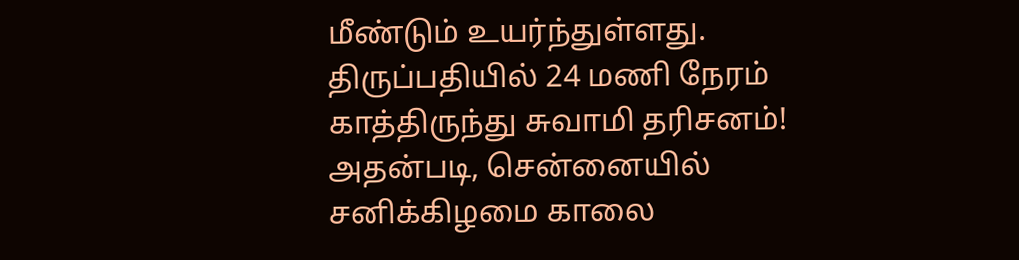மீண்டும் உயர்ந்துள்ளது. திருப்பதியில் 24 மணி நேரம் காத்திருந்து சுவாமி தரிசனம்! அதன்படி, சென்னையில் சனிக்கிழமை காலை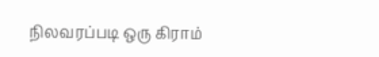நிலவரப்படி ஒரு கிராம்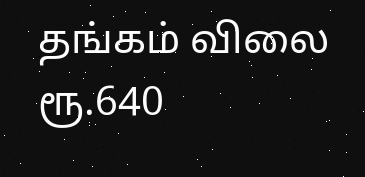தங்கம் விலை ரூ.640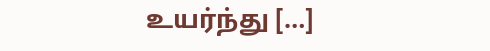உயர்ந்து […]